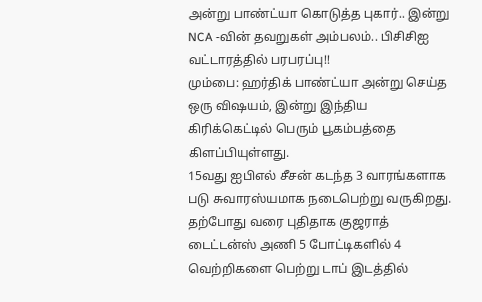அன்று பாண்ட்யா கொடுத்த புகார்.. இன்று NCA -வின் தவறுகள் அம்பலம்.. பிசிசிஐ வட்டாரத்தில் பரபரப்பு!!
மும்பை: ஹர்திக் பாண்ட்யா அன்று செய்த ஒரு விஷயம், இன்று இந்திய கிரிக்கெட்டில் பெரும் பூகம்பத்தை கிளப்பியுள்ளது.
15வது ஐபிஎல் சீசன் கடந்த 3 வாரங்களாக படு சுவாரஸ்யமாக நடைபெற்று வருகிறது.
தற்போது வரை புதிதாக குஜராத் டைட்டன்ஸ் அணி 5 போட்டிகளில் 4 வெற்றிகளை பெற்று டாப் இடத்தில்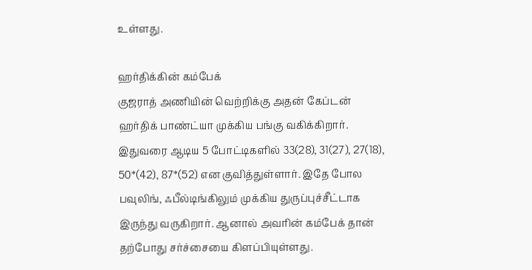உள்ளது.

ஹர்திக்கின் கம்பேக்
குஜராத் அணியின் வெற்றிக்கு அதன் கேப்டன் ஹர்திக் பாண்ட்யா முக்கிய பங்கு வகிக்கிறார். இதுவரை ஆடிய 5 போட்டிகளில் 33(28), 31(27), 27(18), 50*(42), 87*(52) என குவித்துள்ளார். இதே போல பவுலிங், ஃபீல்டிங்கிலும் முக்கிய துருப்புச்சீட்டாக இருந்து வருகிறார். ஆனால் அவரின் கம்பேக் தான் தற்போது சர்ச்சையை கிளப்பியுள்ளது.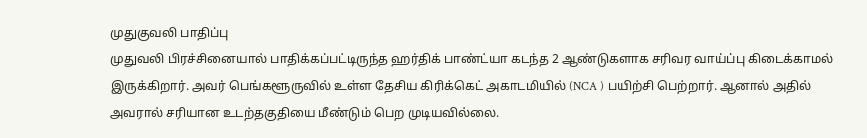முதுகுவலி பாதிப்பு
முதுவலி பிரச்சினையால் பாதிக்கப்பட்டிருந்த ஹர்திக் பாண்ட்யா கடந்த 2 ஆண்டுகளாக சரிவர வாய்ப்பு கிடைக்காமல் இருக்கிறார். அவர் பெங்களூருவில் உள்ள தேசிய கிரிக்கெட் அகாடமியில் (NCA ) பயிற்சி பெற்றார். ஆனால் அதில் அவரால் சரியான உடற்தகுதியை மீண்டும் பெற முடியவில்லை.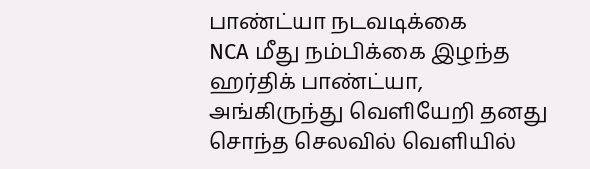பாண்ட்யா நடவடிக்கை
NCA மீது நம்பிக்கை இழந்த ஹர்திக் பாண்ட்யா, அங்கிருந்து வெளியேறி தனது சொந்த செலவில் வெளியில்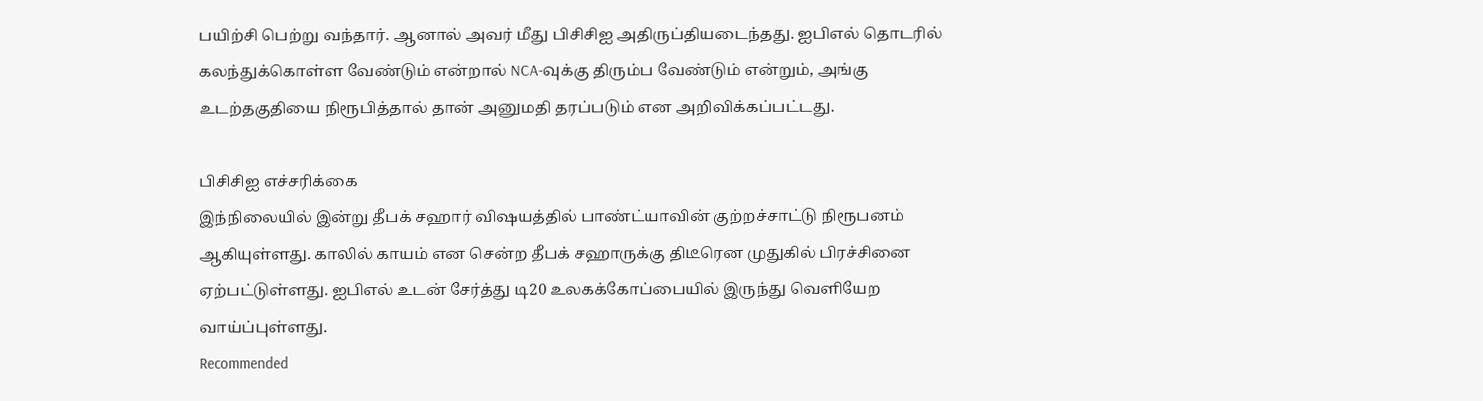பயிற்சி பெற்று வந்தார். ஆனால் அவர் மீது பிசிசிஐ அதிருப்தியடைந்தது. ஐபிஎல் தொடரில் கலந்துக்கொள்ள வேண்டும் என்றால் NCA-வுக்கு திரும்ப வேண்டும் என்றும், அங்கு உடற்தகுதியை நிரூபித்தால் தான் அனுமதி தரப்படும் என அறிவிக்கப்பட்டது.

பிசிசிஐ எச்சரிக்கை
இந்நிலையில் இன்று தீபக் சஹார் விஷயத்தில் பாண்ட்யாவின் குற்றச்சாட்டு நிரூபனம் ஆகியுள்ளது. காலில் காயம் என சென்ற தீபக் சஹாருக்கு திடீரென முதுகில் பிரச்சினை ஏற்பட்டுள்ளது. ஐபிஎல் உடன் சேர்த்து டி20 உலகக்கோப்பையில் இருந்து வெளியேற வாய்ப்புள்ளது.
Recommended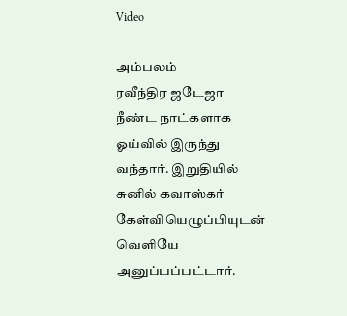Video

அம்பலம்
ரவீந்திர ஜடேஜா நீண்ட நாட்களாக ஓய்வில் இருந்து வந்தார். இறுதியில் சுனில் கவாஸ்கர் கேள்வியெழுப்பியுடன் வெளியே அனுப்பப்பட்டார்.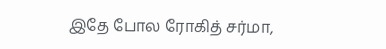இதே போல ரோகித் சர்மா,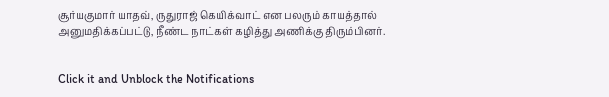சூர்யகுமார் யாதவ், ருதுராஜ் கெயிக்வாட் என பலரும் காயத்தால் அனுமதிக்கப்பட்டு, நீண்ட நாட்கள் கழித்து அணிக்கு திரும்பினர்.


Click it and Unblock the Notifications